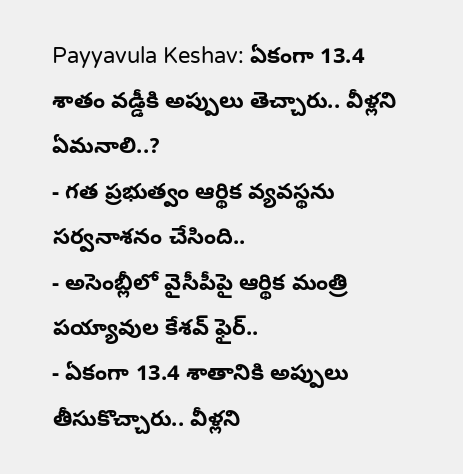Payyavula Keshav: ఏకంగా 13.4 శాతం వడ్డీకి అప్పులు తెచ్చారు.. వీళ్లని ఏమనాలి..?
- గత ప్రభుత్వం ఆర్థిక వ్యవస్థను సర్వనాశనం చేసింది..
- అసెంబ్లీలో వైసీపీపై ఆర్థిక మంత్రి పయ్యావుల కేశవ్ ఫైర్..
- ఏకంగా 13.4 శాతానికి అప్పులు తీసుకొచ్చారు.. వీళ్లని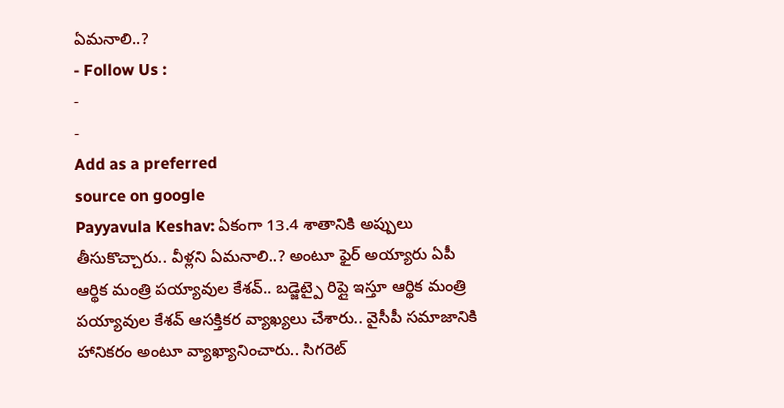ఏమనాలి..?
- Follow Us :
-
-
Add as a preferred
source on google
Payyavula Keshav: ఏకంగా 13.4 శాతానికి అప్పులు తీసుకొచ్చారు.. వీళ్లని ఏమనాలి..? అంటూ ఫైర్ అయ్యారు ఏపీ ఆర్థిక మంత్రి పయ్యావుల కేశవ్.. బడ్జెట్పై రిప్లై ఇస్తూ ఆర్థిక మంత్రి పయ్యావుల కేశవ్ ఆసక్తికర వ్యాఖ్యలు చేశారు.. వైసీపీ సమాజానికి హానికరం అంటూ వ్యాఖ్యానించారు.. సిగరెట్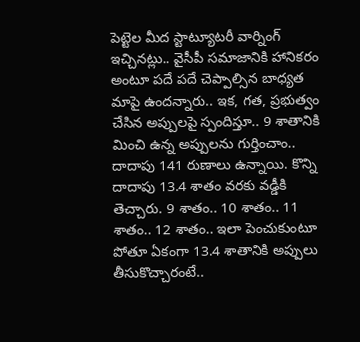పెట్టెల మీద స్టాట్యూటరీ వార్నింగ్ ఇచ్చినట్లు.. వైసీపీ సమాజానికి హానికరం అంటూ పదే పదే చెప్పాల్సిన బాధ్యత మాపై ఉందన్నారు.. ఇక, గత, ప్రభుత్వం చేసిన అప్పులపై స్పందిస్తూ.. 9 శాతానికి మించి ఉన్న అప్పులను గుర్తించాం.. దాదాపు 141 రుణాలు ఉన్నాయి. కొన్ని దాదాపు 13.4 శాతం వరకు వడ్డీకి తెచ్చారు. 9 శాతం.. 10 శాతం.. 11 శాతం.. 12 శాతం.. ఇలా పెంచుకుంటూ పోతూ ఏకంగా 13.4 శాతానికి అప్పులు తీసుకొచ్చారంటే..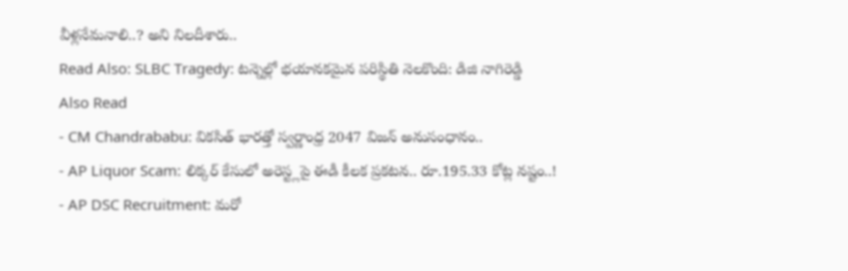వీళ్లనేమనాలి..? అని నిలదీశారు..
Read Also: SLBC Tragedy: టన్నెల్లో భయానకమైన పరిస్థితి నెలకొంది: డిజి నాగిరెడ్డి
Also Read
- CM Chandrababu: వికసిత్ భారత్తో స్వర్ణాంధ్ర 2047 విజన్ అనుసంధానం..
- AP Liquor Scam: లిక్కర్ కేసులో అరెస్ట్లపై ఈడీ కీలక ప్రకటన.. రూ.195.33 కోట్ల నష్టం..!
- AP DSC Recruitment: మరో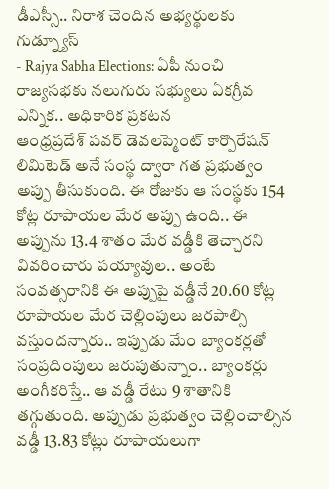డీఎస్సీ.. నిరాశ చెందిన అభ్యర్థులకు గుడ్న్యూస్
- Rajya Sabha Elections: ఏపీ నుంచి రాజ్యసభకు నలుగురు సభ్యులు ఏకగ్రీవ ఎన్నిక.. అధికారిక ప్రకటన
ఆంధ్రప్రదేశ్ పవర్ డెవలప్మెంట్ కార్పొరేషన్ లిమిటెడ్ అనే సంస్థ ద్వారా గత ప్రభుత్వం అప్పు తీసుకుంది. ఈ రోజుకు ఆ సంస్థకు 154 కోట్ల రూపాయల మేర అప్పు ఉంది.. ఈ అప్పును 13.4 శాతం మేర వడ్డీకి తెచ్చారని వివరించారు పయ్యావుల.. అంటే సంవత్సరానికి ఈ అప్పుపై వడ్డీనే 20.60 కోట్ల రూపాయల మేర చెల్లింపులు జరపాల్సి వస్తుందన్నారు.. ఇప్పుడు మేం బ్యాంకర్లతో సంప్రదింపులు జరుపుతున్నాం.. బ్యాంకర్లు అంగీకరిస్తే.. ఆ వడ్డీ రేటు 9 శాతానికి తగ్గుతుంది. అప్పుడు ప్రభుత్వం చెల్లించాల్సిన వడ్డీ 13.83 కోట్లు రూపాయలుగా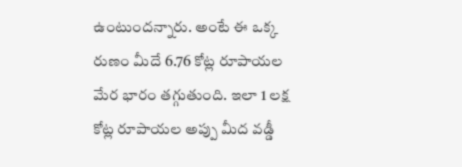ఉంటుందన్నారు. అంటే ఈ ఒక్క రుణం మీదే 6.76 కోట్ల రూపాయల మేర భారం తగ్గుతుంది. ఇలా 1 లక్ష కోట్ల రూపాయల అప్పు మీద వడ్డీ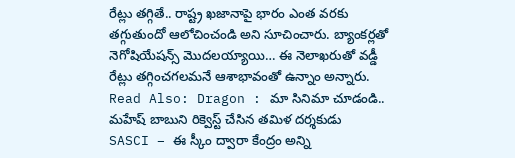రేట్లు తగ్గితే.. రాష్ట్ర ఖజానాపై భారం ఎంత వరకు తగ్గుతుందో ఆలోచించండి అని సూచించారు. బ్యాంకర్లతో నెగోషియేషన్స్ మొదలయ్యాయి… ఈ నెలాఖరుతో వడ్డీ రేట్లు తగ్గించగలమనే ఆశాభావంతో ఉన్నాం అన్నారు.
Read Also: Dragon : మా సినిమా చూడండి.. మహేష్ బాబుని రిక్వెస్ట్ చేసిన తమిళ దర్శకుడు
SASCI – ఈ స్కీం ద్వారా కేంద్రం అన్ని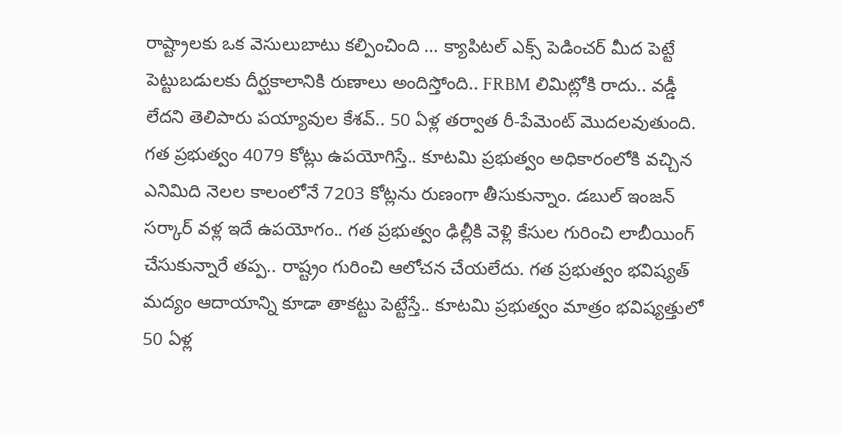రాష్ట్రాలకు ఒక వెసులుబాటు కల్పించింది … క్యాపిటల్ ఎక్స్ పెడించర్ మీద పెట్టే పెట్టుబడులకు దీర్ఘకాలానికి రుణాలు అందిస్తోంది.. FRBM లిమిట్లోకి రాదు.. వడ్డీ లేదని తెలిపారు పయ్యావుల కేశవ్.. 50 ఏళ్ల తర్వాత రీ-పేమెంట్ మొదలవుతుంది. గత ప్రభుత్వం 4079 కోట్లు ఉపయోగిస్తే.. కూటమి ప్రభుత్వం అధికారంలోకి వచ్చిన ఎనిమిది నెలల కాలంలోనే 7203 కోట్లను రుణంగా తీసుకున్నాం. డబుల్ ఇంజన్ సర్కార్ వళ్ల ఇదే ఉపయోగం.. గత ప్రభుత్వం ఢిల్లీకి వెళ్లి కేసుల గురించి లాబీయింగ్ చేసుకున్నారే తప్ప.. రాష్ట్రం గురించి ఆలోచన చేయలేదు. గత ప్రభుత్వం భవిష్యత్ మద్యం ఆదాయాన్ని కూడా తాకట్టు పెట్టేస్తే.. కూటమి ప్రభుత్వం మాత్రం భవిష్యత్తులో 50 ఏళ్ల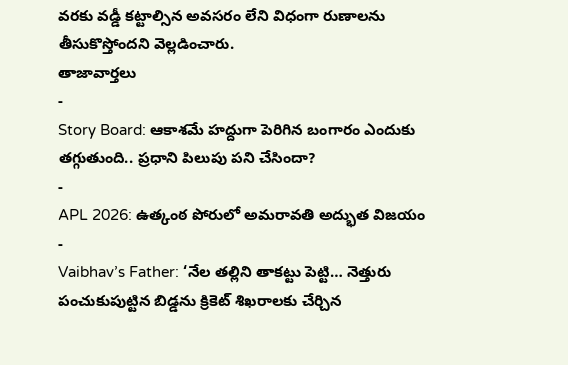వరకు వడ్డీ కట్టాల్సిన అవసరం లేని విధంగా రుణాలను తీసుకొస్తోందని వెల్లడించారు.
తాజావార్తలు
-
Story Board: ఆకాశమే హద్దుగా పెరిగిన బంగారం ఎందుకు తగ్గుతుంది.. ప్రధాని పిలుపు పని చేసిందా?
-
APL 2026: ఉత్కంఠ పోరులో అమరావతి అద్భుత విజయం
-
Vaibhav’s Father: ‘నేల తల్లిని తాకట్టు పెట్టి… నెత్తురు పంచుకుపుట్టిన బిడ్డను క్రికెట్ శిఖరాలకు చేర్చిన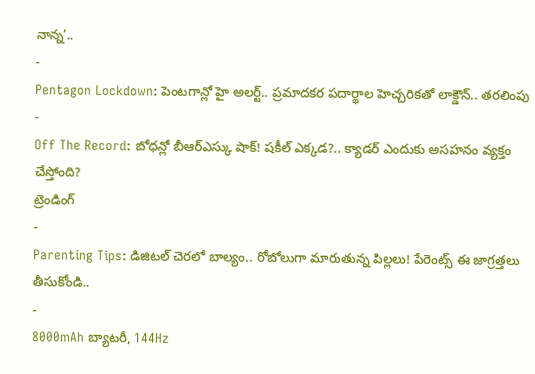నాన్న’..
-
Pentagon Lockdown: పెంటగాన్లో హై అలర్ట్.. ప్రమాదకర పదార్థాల హెచ్చరికతో లాక్డౌన్.. తరలింపు
-
Off The Record: బోధన్లో బీఆర్ఎస్కు షాక్! షకీల్ ఎక్కడ?.. క్యాడర్ ఎందుకు అసహనం వ్యక్తం చేస్తోంది?
ట్రెండింగ్
-
Parenting Tips: డిజిటల్ చెరలో బాల్యం.. రోబోలుగా మారుతున్న పిల్లలు! పేరెంట్స్ ఈ జాగ్రత్తలు తీసుకోండి..
-
8000mAh బ్యాటరీ, 144Hz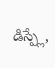డిస్ప్లే,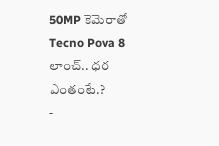50MP కెమెరాతో Tecno Pova 8 లాంచ్.. ధర ఎంతంటే.?
-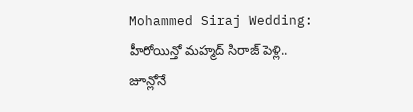Mohammed Siraj Wedding: హీరోయిన్తో మహ్మద్ సిరాజ్ పెళ్లి.. జూన్లోనే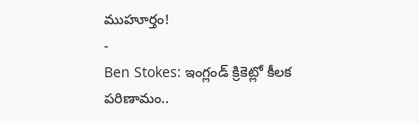ముహూర్తం!
-
Ben Stokes: ఇంగ్లండ్ క్రికెట్లో కీలక పరిణామం..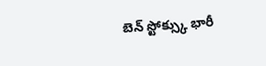బెన్ స్టోక్స్కు భారీ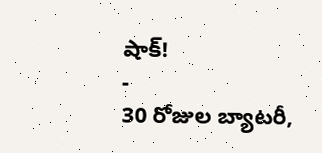షాక్!
-
30 రోజుల బ్యాటరీ,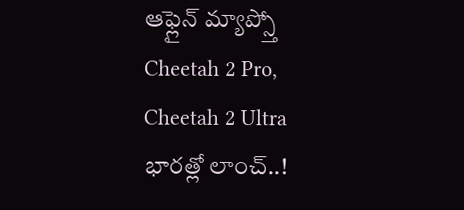ఆఫ్లైన్ మ్యాప్స్తో Cheetah 2 Pro, Cheetah 2 Ultra భారత్లో లాంచ్..!